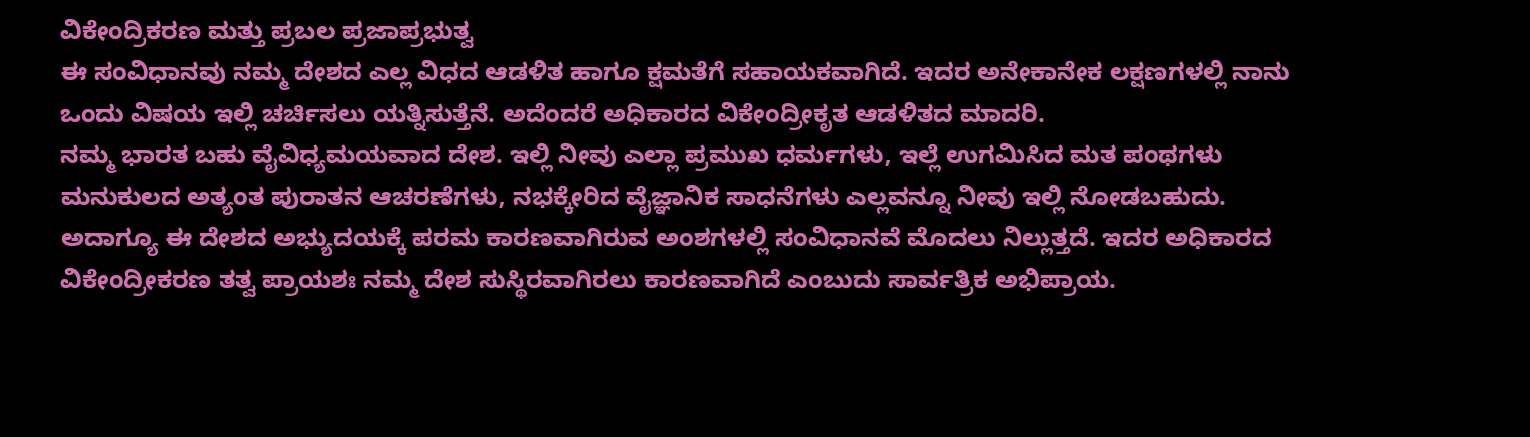ವಿಕೇಂದ್ರಿಕರಣ ಮತ್ತು ಪ್ರಬಲ ಪ್ರಜಾಪ್ರಭುತ್ವ
ಈ ಸಂವಿಧಾನವು ನಮ್ಮ ದೇಶದ ಎಲ್ಲ ವಿಧದ ಆಡಳಿತ ಹಾಗೂ ಕ್ಷಮತೆಗೆ ಸಹಾಯಕವಾಗಿದೆ. ಇದರ ಅನೇಕಾನೇಕ ಲಕ್ಷಣಗಳಲ್ಲಿ ನಾನು ಒಂದು ವಿಷಯ ಇಲ್ಲಿ ಚರ್ಚಿಸಲು ಯತ್ನಿಸುತ್ತೆನೆ. ಅದೆಂದರೆ ಅಧಿಕಾರದ ವಿಕೇಂದ್ರೀಕೃತ ಆಡಳಿತದ ಮಾದರಿ.
ನಮ್ಮ ಭಾರತ ಬಹು ವೈವಿಧ್ಯಮಯವಾದ ದೇಶ. ಇಲ್ಲಿ ನೀವು ಎಲ್ಲಾ ಪ್ರಮುಖ ಧರ್ಮಗಳು, ಇಲ್ಲೆ ಉಗಮಿಸಿದ ಮತ ಪಂಥಗಳು ಮನುಕುಲದ ಅತ್ಯಂತ ಪುರಾತನ ಆಚರಣೆಗಳು, ನಭಕ್ಕೇರಿದ ವೈಜ್ಞಾನಿಕ ಸಾಧನೆಗಳು ಎಲ್ಲವನ್ನೂ ನೀವು ಇಲ್ಲಿ ನೋಡಬಹುದು.
ಅದಾಗ್ಯೂ ಈ ದೇಶದ ಅಭ್ಯುದಯಕ್ಕೆ ಪರಮ ಕಾರಣವಾಗಿರುವ ಅಂಶಗಳಲ್ಲಿ ಸಂವಿಧಾನವೆ ಮೊದಲು ನಿಲ್ಲುತ್ತದೆ. ಇದರ ಅಧಿಕಾರದ ವಿಕೇಂದ್ರೀಕರಣ ತತ್ವ ಪ್ರಾಯಶಃ ನಮ್ಮ ದೇಶ ಸುಸ್ಥಿರವಾಗಿರಲು ಕಾರಣವಾಗಿದೆ ಎಂಬುದು ಸಾರ್ವತ್ರಿಕ ಅಭಿಪ್ರಾಯ.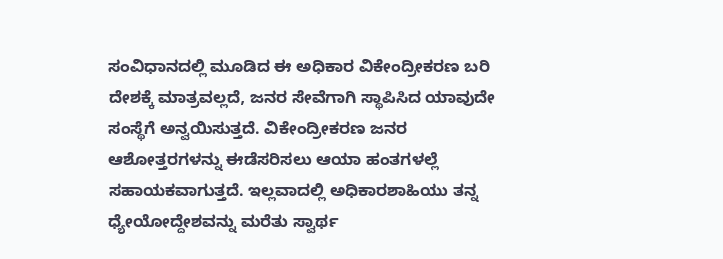ಸಂವಿಧಾನದಲ್ಲಿ ಮೂಡಿದ ಈ ಅಧಿಕಾರ ವಿಕೇಂದ್ರೀಕರಣ ಬರಿ ದೇಶಕ್ಕೆ ಮಾತ್ರವಲ್ಲದೆ, ಜನರ ಸೇವೆಗಾಗಿ ಸ್ಥಾಪಿಸಿದ ಯಾವುದೇ ಸಂಸ್ಥೆಗೆ ಅನ್ವಯಿಸುತ್ತದೆ. ವಿಕೇಂದ್ರೀಕರಣ ಜನರ ಆಶೋತ್ತರಗಳನ್ನು ಈಡೆಸರಿಸಲು ಆಯಾ ಹಂತಗಳಲ್ಲೆ ಸಹಾಯಕವಾಗುತ್ತದೆ. ಇಲ್ಲವಾದಲ್ಲಿ ಅಧಿಕಾರಶಾಹಿಯು ತನ್ನ ಧ್ಯೇಯೋದ್ದೇಶವನ್ನು ಮರೆತು ಸ್ವಾರ್ಥ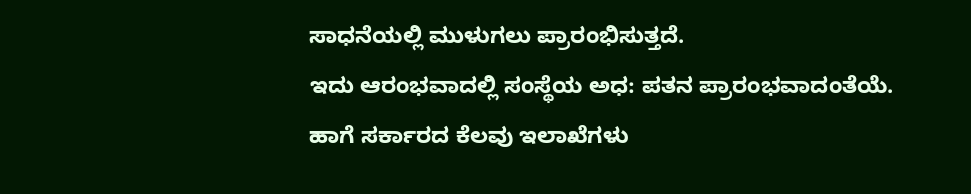ಸಾಧನೆಯಲ್ಲಿ ಮುಳುಗಲು ಪ್ರಾರಂಭಿಸುತ್ತದೆ.
ಇದು ಆರಂಭವಾದಲ್ಲಿ ಸಂಸ್ಥೆಯ ಅಧ: ಪತನ ಪ್ರಾರಂಭವಾದಂತೆಯೆ.
ಹಾಗೆ ಸರ್ಕಾರದ ಕೆಲವು ಇಲಾಖೆಗಳು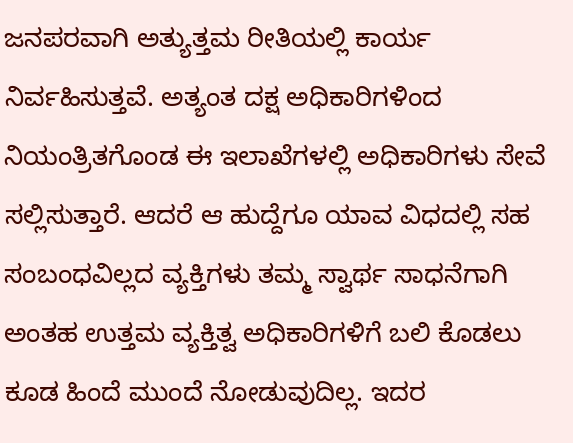ಜನಪರವಾಗಿ ಅತ್ಯುತ್ತಮ ರೀತಿಯಲ್ಲಿ ಕಾರ್ಯ ನಿರ್ವಹಿಸುತ್ತವೆ. ಅತ್ಯಂತ ದಕ್ಷ ಅಧಿಕಾರಿಗಳಿಂದ ನಿಯಂತ್ರಿತಗೊಂಡ ಈ ಇಲಾಖೆಗಳಲ್ಲಿ ಅಧಿಕಾರಿಗಳು ಸೇವೆ ಸಲ್ಲಿಸುತ್ತಾರೆ. ಆದರೆ ಆ ಹುದ್ದೆಗೂ ಯಾವ ವಿಧದಲ್ಲಿ ಸಹ ಸಂಬಂಧವಿಲ್ಲದ ವ್ಯಕ್ತಿಗಳು ತಮ್ಮ ಸ್ವಾರ್ಥ ಸಾಧನೆಗಾಗಿ ಅಂತಹ ಉತ್ತಮ ವ್ಯಕ್ತಿತ್ವ ಅಧಿಕಾರಿಗಳಿಗೆ ಬಲಿ ಕೊಡಲು ಕೂಡ ಹಿಂದೆ ಮುಂದೆ ನೋಡುವುದಿಲ್ಲ. ಇದರ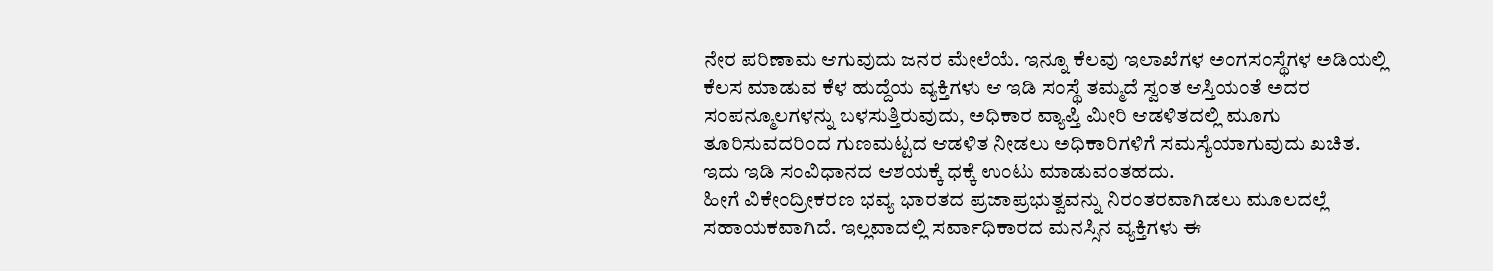ನೇರ ಪರಿಣಾಮ ಆಗುವುದು ಜನರ ಮೇಲೆಯೆ. ಇನ್ನೂ ಕೆಲವು ಇಲಾಖೆಗಳ ಅಂಗಸಂಸ್ಥೆಗಳ ಅಡಿಯಲ್ಲಿ ಕೆಲಸ ಮಾಡುವ ಕೆಳ ಹುದ್ದೆಯ ವ್ಯಕ್ತಿಗಳು ಆ ಇಡಿ ಸಂಸ್ಥೆ ತಮ್ಮದೆ ಸ್ವಂತ ಆಸ್ತಿಯಂತೆ ಅದರ ಸಂಪನ್ಮೂಲಗಳನ್ನು ಬಳಸುತ್ತಿರುವುದು, ಅಧಿಕಾರ ವ್ಯಾಪ್ತಿ ಮೀರಿ ಆಡಳಿತದಲ್ಲಿ ಮೂಗು ತೂರಿಸುವದರಿಂದ ಗುಣಮಟ್ಟದ ಆಡಳಿತ ನೀಡಲು ಅಧಿಕಾರಿಗಳಿಗೆ ಸಮಸ್ಯೆಯಾಗುವುದು ಖಚಿತ. ಇದು ಇಡಿ ಸಂವಿಧಾನದ ಆಶಯಕ್ಕೆ ಧಕ್ಕೆ ಉಂಟು ಮಾಡುವಂತಹದು.
ಹೀಗೆ ವಿಕೇಂದ್ರೀಕರಣ ಭವ್ಯ ಭಾರತದ ಪ್ರಜಾಪ್ರಭುತ್ವವನ್ನು ನಿರಂತರವಾಗಿಡಲು ಮೂಲದಲ್ಲೆ ಸಹಾಯಕವಾಗಿದೆ. ಇಲ್ಲವಾದಲ್ಲಿ ಸರ್ವಾಧಿಕಾರದ ಮನಸ್ಸಿನ ವ್ಯಕ್ತಿಗಳು ಈ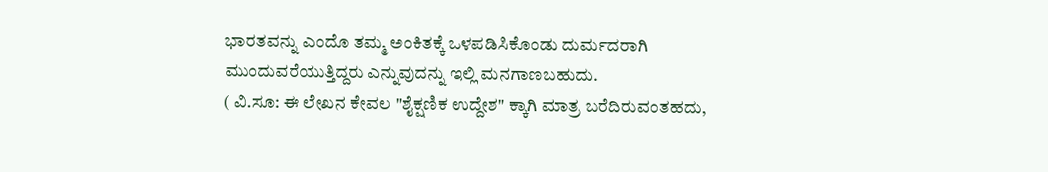ಭಾರತವನ್ನು ಎಂದೊ ತಮ್ಮ ಅಂಕಿತಕ್ಕೆ ಒಳಪಡಿಸಿಕೊಂಡು ದುರ್ಮದರಾಗಿ ಮುಂದುವರೆಯುತ್ತಿದ್ದರು ಎನ್ನುವುದನ್ನು ಇಲ್ಲಿ ಮನಗಾಣಬಹುದು.
( ವಿ.ಸೂ: ಈ ಲೇಖನ ಕೇವಲ "ಶೈಕ್ಷಣಿಕ ಉದ್ದೇಶ" ಕ್ಕಾಗಿ ಮಾತ್ರ ಬರೆದಿರುವಂತಹದು,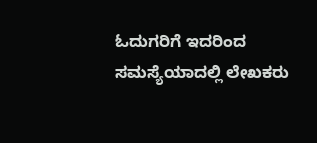ಓದುಗರಿಗೆ ಇದರಿಂದ ಸಮಸ್ಯೆಯಾದಲ್ಲಿ ಲೇಖಕರು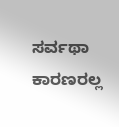ಸರ್ವಥಾ ಕಾರಣರಲ್ಲ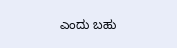ಎಂದು ಬಹು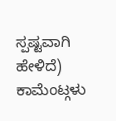ಸ್ಪಷ್ಟವಾಗಿ ಹೇಳಿದೆ)
ಕಾಮೆಂಟ್ಗಳು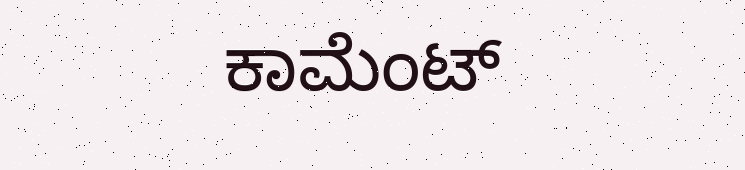ಕಾಮೆಂಟ್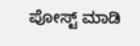ಪೋಸ್ಟ್ ಮಾಡಿ